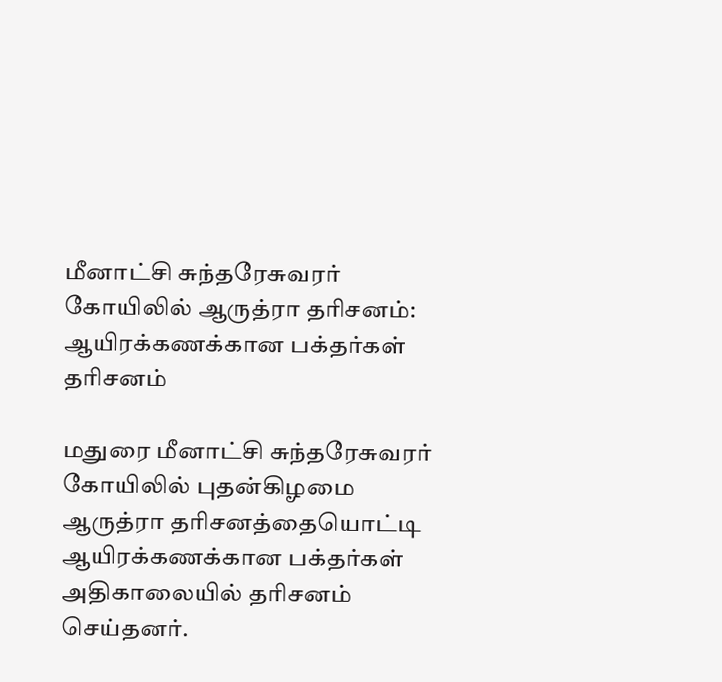மீனாட்சி சுந்தரேசுவரர் கோயிலில் ஆருத்ரா தரிசனம்: ஆயிரக்கணக்கான பக்தர்கள் தரிசனம்

மதுரை மீனாட்சி சுந்தரேசுவரர் கோயிலில் புதன்கிழமை ஆருத்ரா தரிசனத்தையொட்டி ஆயிரக்கணக்கான பக்தர்கள் அதிகாலையில் தரிசனம் செய்தனர்.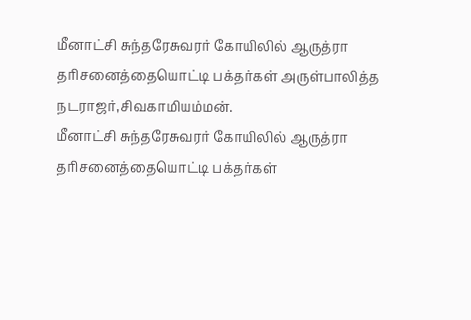மீனாட்சி சுந்தரேசுவரர் கோயிலில் ஆருத்ரா தரிசனைத்தையொட்டி பக்தர்கள் அருள்பாலித்த நடராஜர்,சிவகாமியம்மன்.
மீனாட்சி சுந்தரேசுவரர் கோயிலில் ஆருத்ரா தரிசனைத்தையொட்டி பக்தர்கள்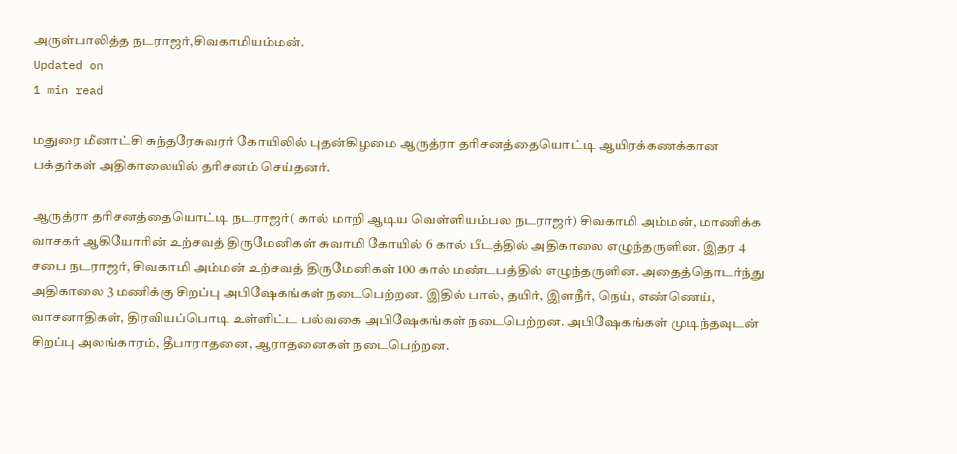அருள்பாலித்த நடராஜர்,சிவகாமியம்மன்.
Updated on
1 min read

மதுரை மீனாட்சி சுந்தரேசுவரர் கோயிலில் புதன்கிழமை ஆருத்ரா தரிசனத்தையொட்டி ஆயிரக்கணக்கான பக்தர்கள் அதிகாலையில் தரிசனம் செய்தனர்.

ஆருத்ரா தரிசனத்தையொட்டி நடராஜர்( கால் மாறி ஆடிய வெள்ளியம்பல நடராஜர்) சிவகாமி அம்மன், மாணிக்க வாசகர் ஆகியோரின் உற்சவத் திருமேனிகள் சுவாமி கோயில் 6 கால் பீடத்தில் அதிகாலை எழுந்தருளின. இதர 4 சபை நடராஜர், சிவகாமி அம்மன் உற்சவத் திருமேனிகள் 100 கால் மண்டபத்தில் எழுந்தருளின. அதைத்தொடர்ந்து அதிகாலை 3 மணிக்கு சிறப்பு அபிஷேகங்கள் நடைபெற்றன. இதில் பால், தயிர், இளநீர், நெய், எண்ணெய், வாசனாதிகள், திரவியப்பொடி உள்ளிட்ட பல்வகை அபிஷேகங்கள் நடைபெற்றன. அபிஷேகங்கள் முடிந்தவுடன் சிறப்பு அலங்காரம், தீபாராதனை, ஆராதனைகள் நடைபெற்றன.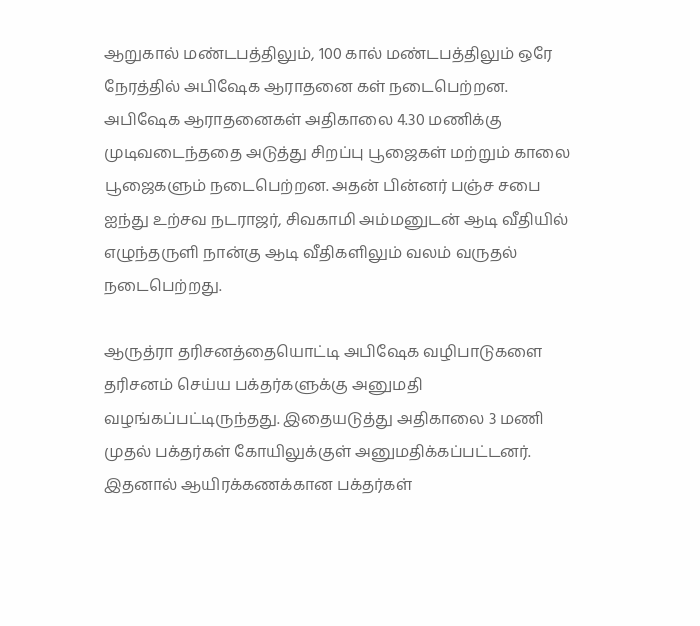ஆறுகால் மண்டபத்திலும், 100 கால் மண்டபத்திலும் ஒரே நேரத்தில் அபிஷேக ஆராதனை கள் நடைபெற்றன. அபிஷேக ஆராதனைகள் அதிகாலை 4.30 மணிக்கு முடிவடைந்ததை அடுத்து சிறப்பு பூஜைகள் மற்றும் காலை பூஜைகளும் நடைபெற்றன. அதன் பின்னர் பஞ்ச சபை ஐந்து உற்சவ நடராஜர், சிவகாமி அம்மனுடன் ஆடி வீதியில் எழுந்தருளி நான்கு ஆடி வீதிகளிலும் வலம் வருதல் நடைபெற்றது.

ஆருத்ரா தரிசனத்தையொட்டி அபிஷேக வழிபாடுகளை தரிசனம் செய்ய பக்தர்களுக்கு அனுமதி வழங்கப்பட்டிருந்தது. இதையடுத்து அதிகாலை 3 மணி முதல் பக்தர்கள் கோயிலுக்குள் அனுமதிக்கப்பட்டனர். இதனால் ஆயிரக்கணக்கான பக்தர்கள்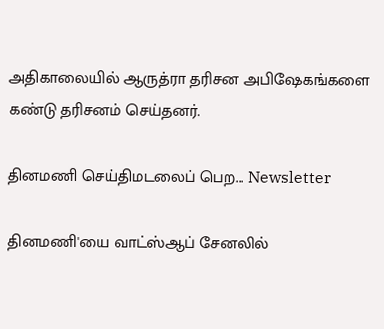அதிகாலையில் ஆருத்ரா தரிசன அபிஷேகங்களை கண்டு தரிசனம் செய்தனர்.

தினமணி செய்திமடலைப் பெற... Newsletter

தினமணி'யை வாட்ஸ்ஆப் சேனலில்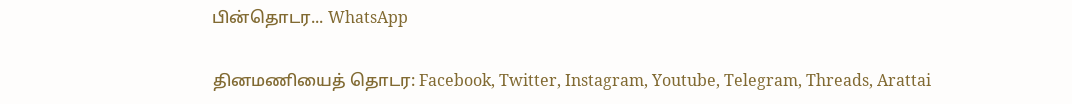பின்தொடர... WhatsApp

தினமணியைத் தொடர: Facebook, Twitter, Instagram, Youtube, Telegram, Threads, Arattai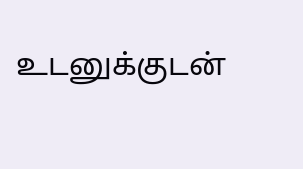உடனுக்குடன்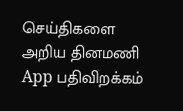செய்திகளை அறிய தினமணி App பதிவிறக்கம்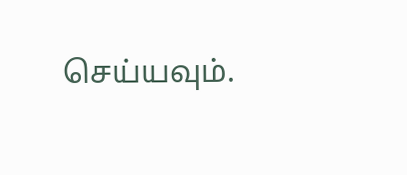செய்யவும்.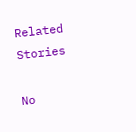Related Stories

No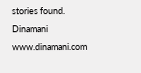stories found.
Dinamani
www.dinamani.com